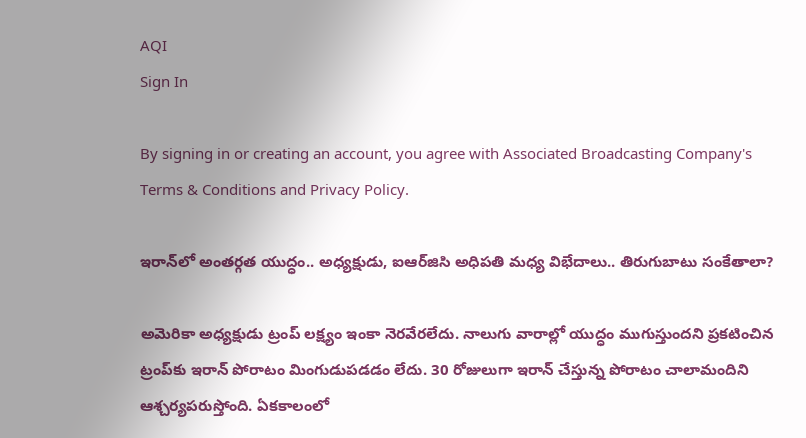AQI
Sign In

By signing in or creating an account, you agree with Associated Broadcasting Company's Terms & Conditions and Privacy Policy.

ఇరాన్‌లో అంతర్గత యుద్ధం.. అధ్యక్షుడు, ఐఆర్‌జిసి అధిపతి మధ్య విభేదాలు.. తిరుగుబాటు సంకేతాలా?

అమెరికా అధ్యక్షుడు ట్రంప్‌ లక్ష్యం ఇంకా నెరవేరలేదు. నాలుగు వారాల్లో యుద్ధం ముగుస్తుందని ప్రకటించిన ట్రంప్‌కు ఇరాన్‌ పోరాటం మింగుడుపడడం లేదు. 30 రోజులుగా ఇరాన్‌ చేస్తున్న పోరాటం చాలామందిని ఆశ్చర్యపరుస్తోంది. ఏకకాలంలో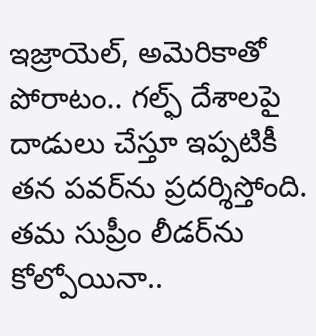ఇజ్రాయెల్‌, అమెరికాతో పోరాటం.. గల్ఫ్‌ దేశాలపై దాడులు చేస్తూ ఇప్పటికీ తన పవర్‌ను ప్రదర్శిస్తోంది. తమ సుప్రీం లీడర్‌ను కోల్పోయినా..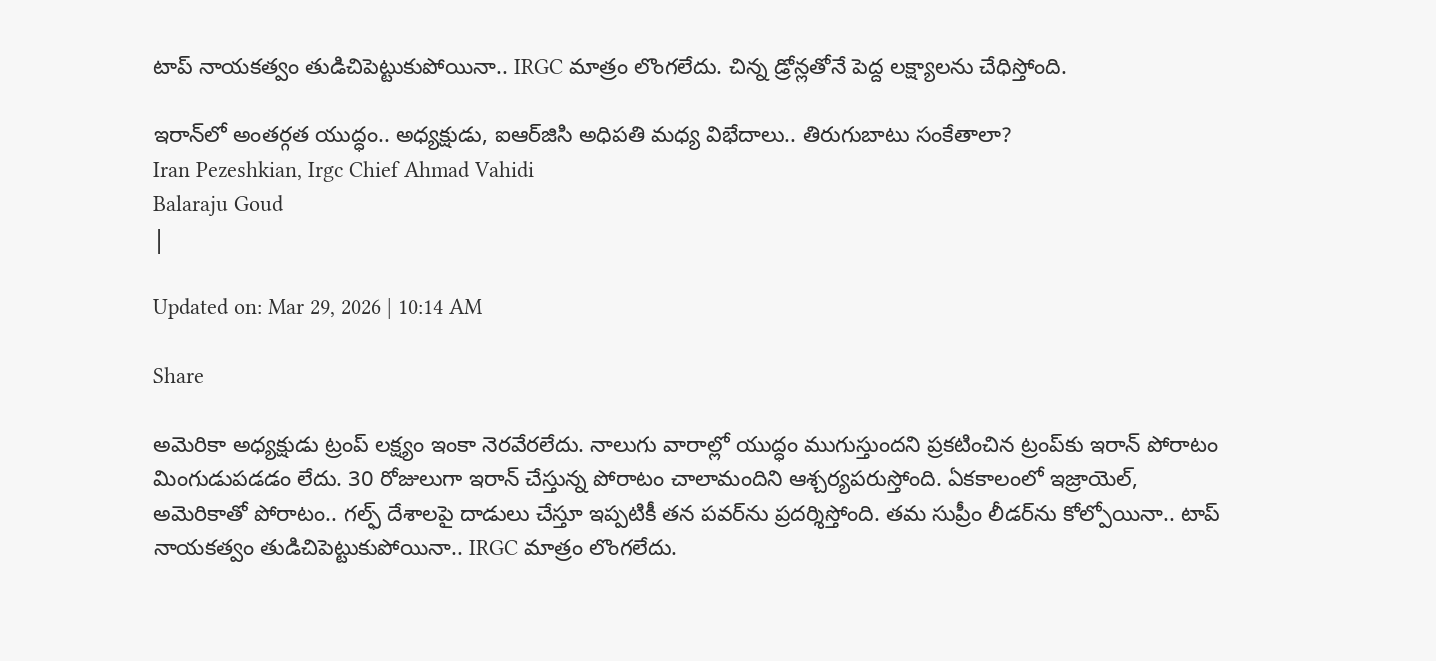టాప్‌ నాయకత్వం తుడిచిపెట్టుకుపోయినా.. IRGC మాత్రం లొంగలేదు. చిన్న డ్రోన్లతోనే పెద్ద లక్ష్యాలను చేధిస్తోంది.

ఇరాన్‌లో అంతర్గత యుద్ధం.. అధ్యక్షుడు, ఐఆర్‌జిసి అధిపతి మధ్య విభేదాలు.. తిరుగుబాటు సంకేతాలా?
Iran Pezeshkian, Irgc Chief Ahmad Vahidi
Balaraju Goud
|

Updated on: Mar 29, 2026 | 10:14 AM

Share

అమెరికా అధ్యక్షుడు ట్రంప్‌ లక్ష్యం ఇంకా నెరవేరలేదు. నాలుగు వారాల్లో యుద్ధం ముగుస్తుందని ప్రకటించిన ట్రంప్‌కు ఇరాన్‌ పోరాటం మింగుడుపడడం లేదు. 30 రోజులుగా ఇరాన్‌ చేస్తున్న పోరాటం చాలామందిని ఆశ్చర్యపరుస్తోంది. ఏకకాలంలో ఇజ్రాయెల్‌, అమెరికాతో పోరాటం.. గల్ఫ్‌ దేశాలపై దాడులు చేస్తూ ఇప్పటికీ తన పవర్‌ను ప్రదర్శిస్తోంది. తమ సుప్రీం లీడర్‌ను కోల్పోయినా.. టాప్‌ నాయకత్వం తుడిచిపెట్టుకుపోయినా.. IRGC మాత్రం లొంగలేదు.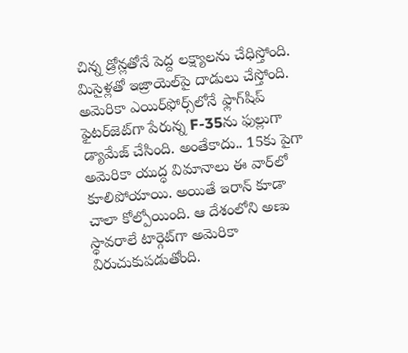చిన్న డ్రోన్లతోనే పెద్ద లక్ష్యాలను చేధిస్తోంది. మిసైళ్లతో ఇజ్రాయెల్‌పై దాడులు చేస్తోంది. అమెరికా ఎయిర్‌ఫోర్స్‌లోనే ఫ్లాగ్‌షిప్‌ ఫైటర్‌జెట్‌గా పేరున్న F-35ను ఫుల్లుగా డ్యామేజ్‌ చేసింది. అంతేకాదు.. 15కు పైగా అమెరికా యుద్ధ విమానాలు ఈ వార్‌లో కూలిపోయాయి. అయితే ఇరాన్‌ కూడా చాలా కోల్పోయింది. ఆ దేశంలోని అణు స్థావరాలే టార్గెట్‌గా అమెరికా విరుచుకుపడుతోంది.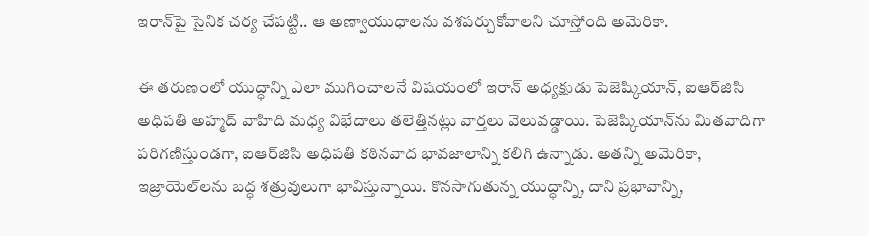ఇరాన్‌పై సైనిక చర్య చేపట్టి.. ఆ అణ్వాయుధాలను వశపర్చుకోవాలని చూస్తోంది అమెరికా.

ఈ తరుణంలో యుద్ధాన్ని ఎలా ముగించాలనే విషయంలో ఇరాన్ అధ్యక్షుడు పెజెష్కియాన్, ఐఆర్‌జిసి అధిపతి అహ్మద్ వాహిది మధ్య విభేదాలు తలెత్తినట్లు వార్తలు వెలువడ్డాయి. పెజెష్కియాన్‌ను మితవాదిగా పరిగణిస్తుండగా, ఐఆర్‌జిసి అధిపతి కఠినవాద భావజాలాన్ని కలిగి ఉన్నాడు. అతన్ని అమెరికా, ఇజ్రాయెల్‌లను బద్ధ శత్రువులుగా భావిస్తున్నాయి. కొనసాగుతున్న యుద్ధాన్ని, దాని ప్రభావాన్ని,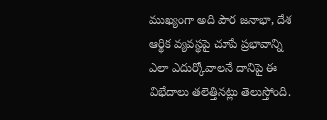ముఖ్యంగా అది పౌర జనాభా, దేశ ఆర్థిక వ్యవస్థపై చూపే ప్రభావాన్ని ఎలా ఎదుర్కోవాలనే దానిపై ఈ విభేదాలు తలెత్తినట్లు తెలుస్తోంది.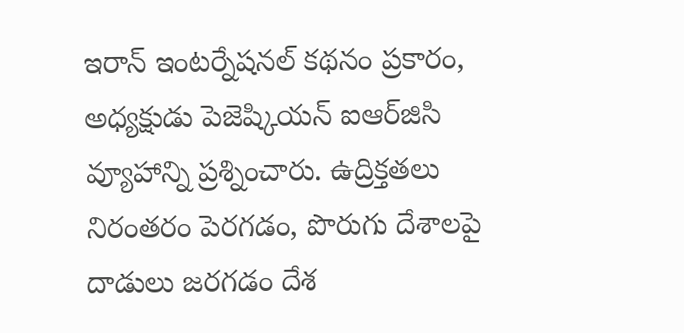ఇరాన్ ఇంటర్నేషనల్ కథనం ప్రకారం, అధ్యక్షుడు పెజెష్కియన్ ఐఆర్‌జిసి వ్యూహాన్ని ప్రశ్నించారు. ఉద్రిక్తతలు నిరంతరం పెరగడం, పొరుగు దేశాలపై దాడులు జరగడం దేశ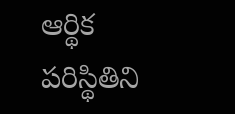ఆర్థిక పరిస్థితిని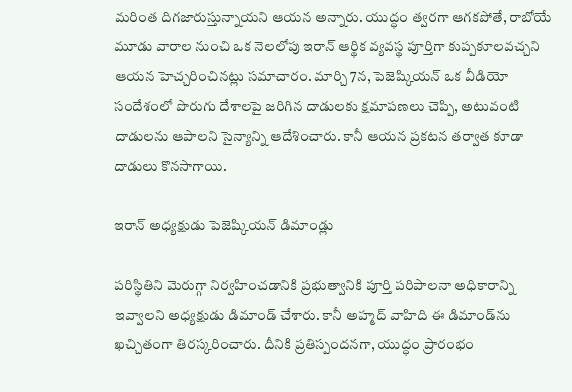మరింత దిగజారుస్తున్నాయని ఆయన అన్నారు. యుద్ధం త్వరగా ఆగకపోతే, రాబోయే మూడు వారాల నుంచి ఒక నెలలోపు ఇరాన్ ఆర్థిక వ్యవస్థ పూర్తిగా కుప్పకూలవచ్చని ఆయన హెచ్చరించినట్లు సమాచారం. మార్చి 7న, పెజెష్కియన్ ఒక వీడియో సందేశంలో పొరుగు దేశాలపై జరిగిన దాడులకు క్షమాపణలు చెప్పి, అటువంటి దాడులను ఆపాలని సైన్యాన్ని ఆదేశించారు. కానీ ఆయన ప్రకటన తర్వాత కూడా దాడులు కొనసాగాయి.

ఇరాన్ అధ్యక్షుడు పెజెష్కియన్ డిమాండ్లు

పరిస్థితిని మెరుగ్గా నిర్వహించడానికి ప్రభుత్వానికి పూర్తి పరిపాలనా అధికారాన్ని ఇవ్వాలని అధ్యక్షుడు డిమాండ్ చేశారు. కానీ అహ్మద్ వాహిది ఈ డిమాండ్‌ను ఖచ్చితంగా తిరస్కరించారు. దీనికి ప్రతిస్పందనగా, యుద్ధం ప్రారంభం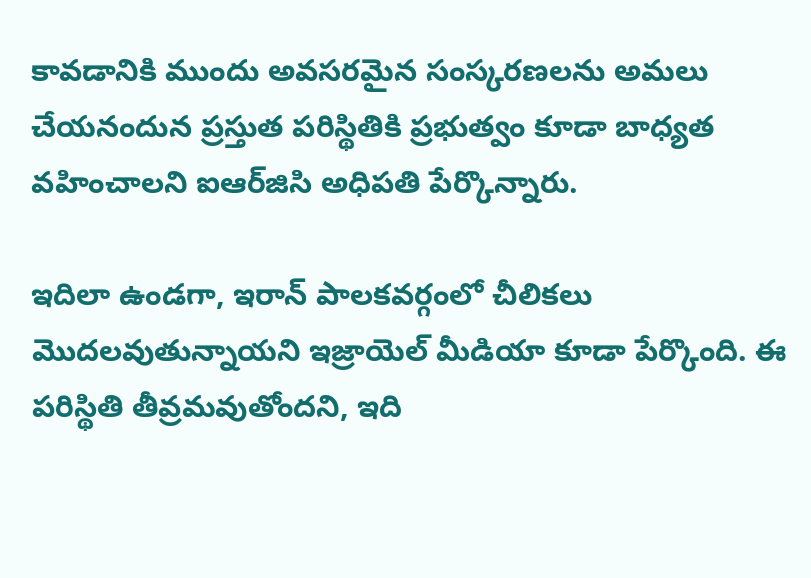కావడానికి ముందు అవసరమైన సంస్కరణలను అమలు చేయనందున ప్రస్తుత పరిస్థితికి ప్రభుత్వం కూడా బాధ్యత వహించాలని ఐఆర్‌జిసి అధిపతి పేర్కొన్నారు.

ఇదిలా ఉండగా, ఇరాన్ పాలకవర్గంలో చీలికలు మొదలవుతున్నాయని ఇజ్రాయెల్ మీడియా కూడా పేర్కొంది. ఈ పరిస్థితి తీవ్రమవుతోందని, ఇది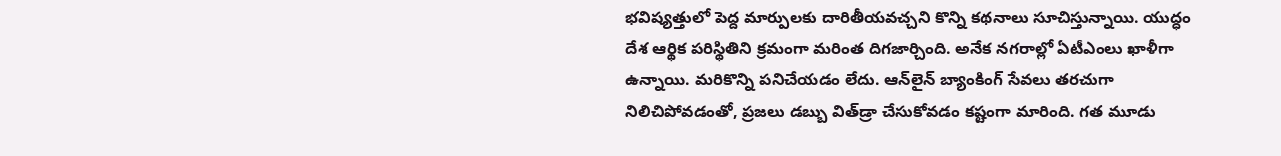భవిష్యత్తులో పెద్ద మార్పులకు దారితీయవచ్చని కొన్ని కథనాలు సూచిస్తున్నాయి. యుద్ధం దేశ ఆర్థిక పరిస్థితిని క్రమంగా మరింత దిగజార్చింది. అనేక నగరాల్లో ఏటీఎంలు ఖాళీగా ఉన్నాయి. మరికొన్ని పనిచేయడం లేదు. ఆన్‌లైన్ బ్యాంకింగ్ సేవలు తరచుగా నిలిచిపోవడంతో, ప్రజలు డబ్బు విత్‌డ్రా చేసుకోవడం కష్టంగా మారింది. గత మూడు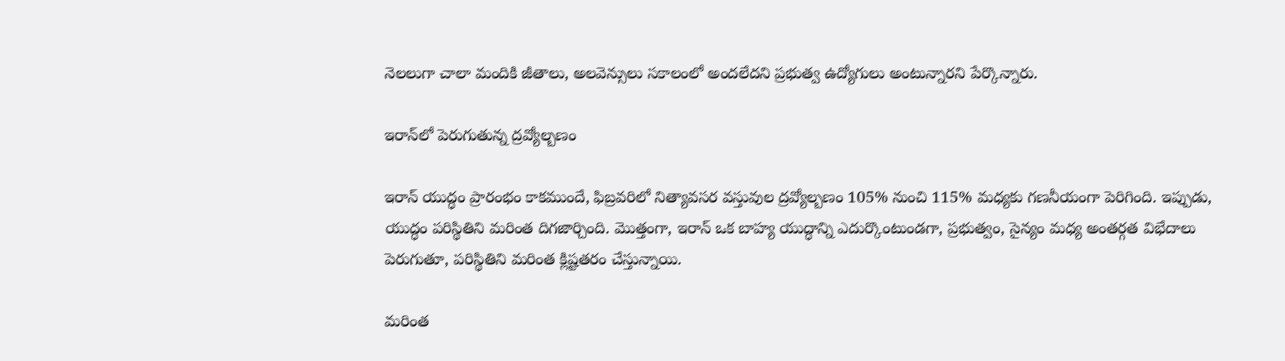నెలలుగా చాలా మందికి జీతాలు, అలవెన్సులు సకాలంలో అందలేదని ప్రభుత్వ ఉద్యోగులు అంటున్నారని పేర్కొన్నారు.

ఇరాన్‌లో పెరుగుతున్న ద్రవ్యోల్బణం

ఇరాన్ యుద్ధం ప్రారంభం కాకముందే, ఫిబ్రవరిలో నిత్యావసర వస్తువుల ద్రవ్యోల్బణం 105% నుంచి 115% మధ్యకు గణనీయంగా పెరిగింది. ఇప్పుడు, యుద్ధం పరిస్థితిని మరింత దిగజార్చింది. మొత్తంగా, ఇరాన్ ఒక బాహ్య యుద్ధాన్ని ఎదుర్కొంటుండగా, ప్రభుత్వం, సైన్యం మధ్య అంతర్గత విభేదాలు పెరుగుతూ, పరిస్థితిని మరింత క్లిష్టతరం చేస్తున్నాయి.

మరింత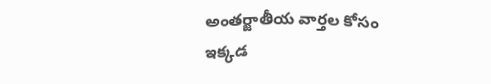అంతర్జాతీయ వార్తల కోసం ఇక్కడ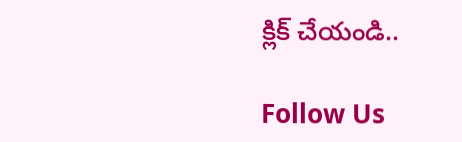క్లిక్ చేయండి..

Follow Us